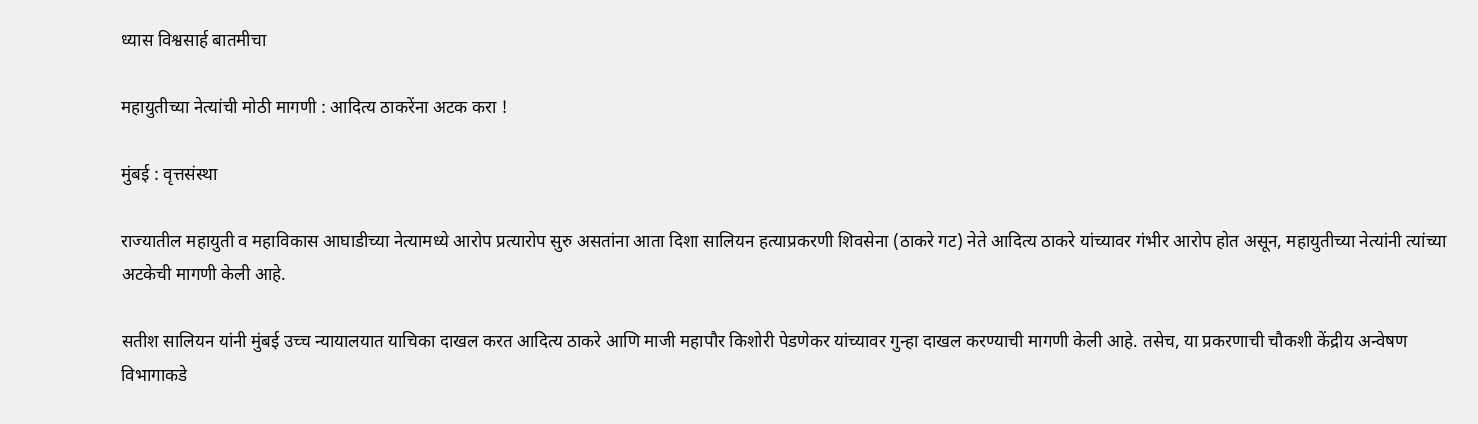ध्यास विश्वसार्ह बातमीचा

महायुतीच्या नेत्यांची मोठी मागणी : आदित्य ठाकरेंना अटक करा !

मुंबई : वृत्तसंस्था

राज्यातील महायुती व महाविकास आघाडीच्या नेत्यामध्ये आरोप प्रत्यारोप सुरु असतांना आता दिशा सालियन हत्याप्रकरणी शिवसेना (ठाकरे गट) नेते आदित्य ठाकरे यांच्यावर गंभीर आरोप होत असून, महायुतीच्या नेत्यांनी त्यांच्या अटकेची मागणी केली आहे.

सतीश सालियन यांनी मुंबई उच्च न्यायालयात याचिका दाखल करत आदित्य ठाकरे आणि माजी महापौर किशोरी पेडणेकर यांच्यावर गुन्हा दाखल करण्याची मागणी केली आहे. तसेच, या प्रकरणाची चौकशी केंद्रीय अन्वेषण विभागाकडे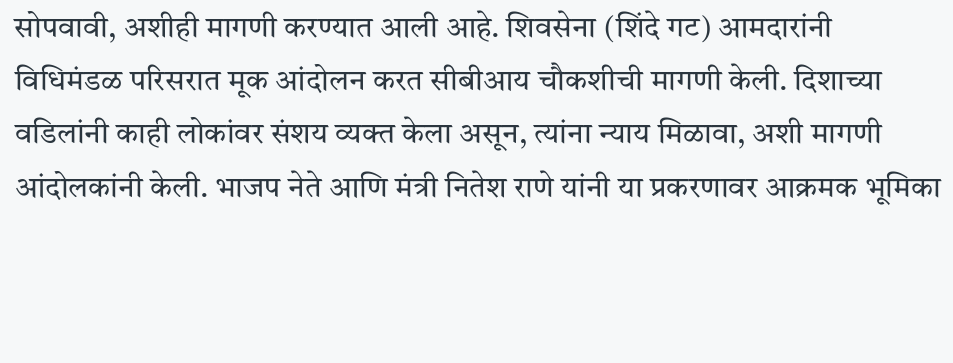सोपवावी, अशीही मागणी करण्यात आली आहे. शिवसेना (शिंदे गट) आमदारांनी विधिमंडळ परिसरात मूक आंदोलन करत सीबीआय चौकशीची मागणी केली. दिशाच्या वडिलांनी काही लोकांवर संशय व्यक्त केला असून, त्यांना न्याय मिळावा, अशी मागणी आंदोलकांनी केली. भाजप नेते आणि मंत्री नितेश राणे यांनी या प्रकरणावर आक्रमक भूमिका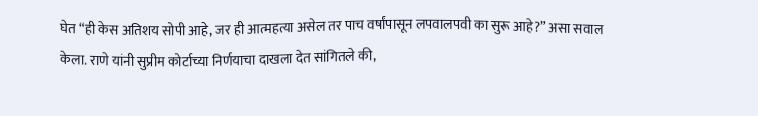घेत “ही केस अतिशय सोपी आहे, जर ही आत्महत्या असेल तर पाच वर्षांपासून लपवालपवी का सुरू आहे?” असा सवाल केला. राणे यांनी सुप्रीम कोर्टाच्या निर्णयाचा दाखला देत सांगितले की,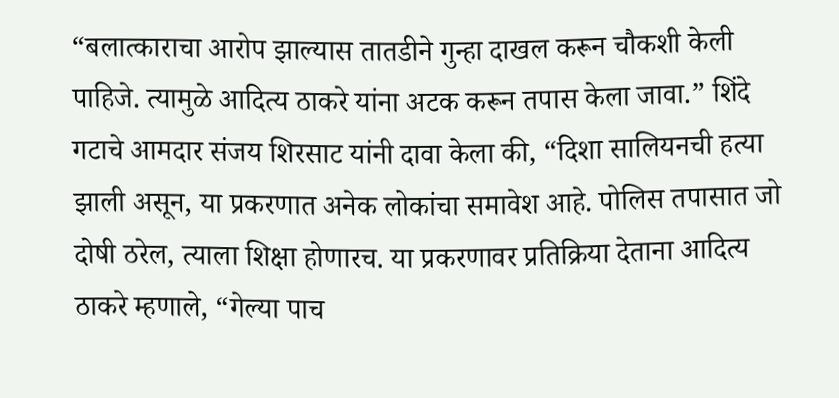“बलात्काराचा आरोप झाल्यास तातडीने गुन्हा दाखल करून चौकशी केली पाहिजे. त्यामुळे आदित्य ठाकरे यांना अटक करून तपास केला जावा.” शिंदे गटाचे आमदार संजय शिरसाट यांनी दावा केला की, “दिशा सालियनची हत्या झाली असून, या प्रकरणात अनेक लोकांचा समावेश आहे. पोलिस तपासात जो दोषी ठरेल, त्याला शिक्षा होणारच. या प्रकरणावर प्रतिक्रिया देताना आदित्य ठाकरे म्हणाले, “गेल्या पाच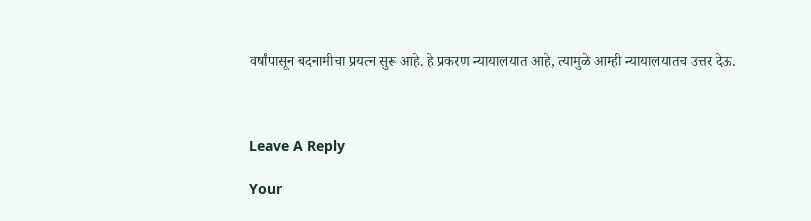वर्षांपासून बदनामीचा प्रयत्न सुरू आहे. हे प्रकरण न्यायालयात आहे, त्यामुळे आम्ही न्यायालयातच उत्तर देऊ.



Leave A Reply

Your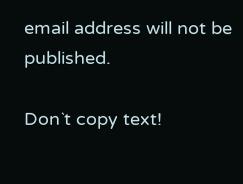email address will not be published.

Don`t copy text!